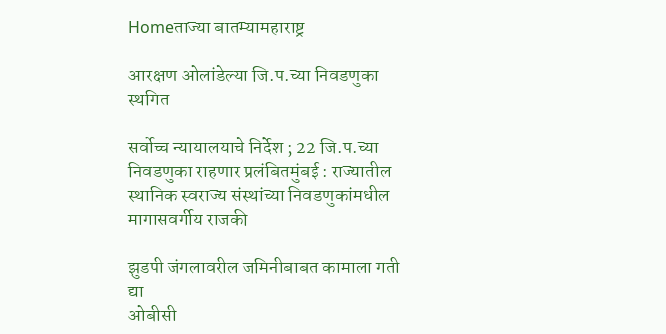Homeताज्या बातम्यामहाराष्ट्र

आरक्षण ओलांडेल्या जि.प.च्या निवडणुका स्थगित

सर्वोच्च न्यायालयाचे निर्देश ; 22 जि.प.च्या निवडणुका राहणार प्रलंबितमुंबई : राज्यातील स्थानिक स्वराज्य संस्थांच्या निवडणुकांमधील मागासवर्गीय राजकी

झुडपी जंगलावरील जमिनीबाबत कामाला गती द्या
ओबीसी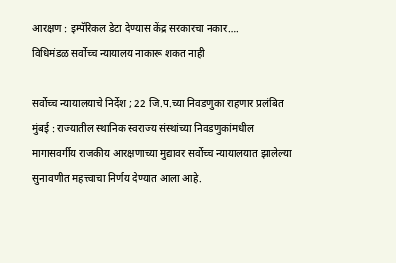आरक्षण : इम्पॅरिकल डेटा देण्यास केंद्र सरकारचा नकार….
विधिमंडळ सर्वोच्च न्यायालय नाकारू शकत नाही

सर्वोच्च न्यायालयाचे निर्देश ; 22 जि.प.च्या निवडणुका राहणार प्रलंबित
मुंबई : राज्यातील स्थानिक स्वराज्य संस्थांच्या निवडणुकांमधील मागासवर्गीय राजकीय आरक्षणाच्या मुद्यावर सर्वोच्च न्यायालयात झालेल्या सुनावणीत महत्त्वाचा निर्णय देण्यात आला आहे.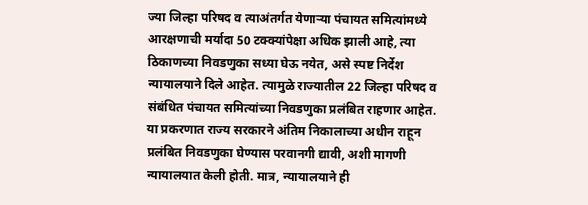ज्या जिल्हा परिषद व त्याअंतर्गत येणार्‍या पंचायत समित्यांमध्ये आरक्षणाची मर्यादा 50 टक्क्यांपेक्षा अधिक झाली आहे, त्या ठिकाणच्या निवडणुका सध्या घेऊ नयेत, असे स्पष्ट निर्देश न्यायालयाने दिले आहेत. त्यामुळे राज्यातील 22 जिल्हा परिषद व संबंधित पंचायत समित्यांच्या निवडणुका प्रलंबित राहणार आहेत.
या प्रकरणात राज्य सरकारने अंतिम निकालाच्या अधीन राहून प्रलंबित निवडणुका घेण्यास परवानगी द्यावी, अशी मागणी न्यायालयात केली होती. मात्र, न्यायालयाने ही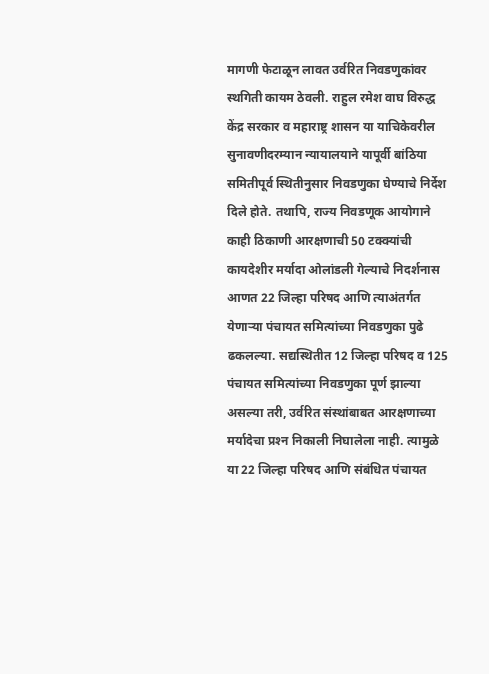मागणी फेटाळून लावत उर्वरित निवडणुकांवर स्थगिती कायम ठेवली. राहुल रमेश वाघ विरुद्ध केंद्र सरकार व महाराष्ट्र शासन या याचिकेवरील सुनावणीदरम्यान न्यायालयाने यापूर्वी बांठिया समितीपूर्व स्थितीनुसार निवडणुका घेण्याचे निर्देश दिले होते. तथापि, राज्य निवडणूक आयोगाने काही ठिकाणी आरक्षणाची 50 टक्क्यांची कायदेशीर मर्यादा ओलांडली गेल्याचे निदर्शनास आणत 22 जिल्हा परिषद आणि त्याअंतर्गत येणार्‍या पंचायत समित्यांच्या निवडणुका पुढे ढकलल्या. सद्यस्थितीत 12 जिल्हा परिषद व 125 पंचायत समित्यांच्या निवडणुका पूर्ण झाल्या असल्या तरी, उर्वरित संस्थांबाबत आरक्षणाच्या मर्यादेचा प्रश्‍न निकाली निघालेला नाही. त्यामुळे या 22 जिल्हा परिषद आणि संबंधित पंचायत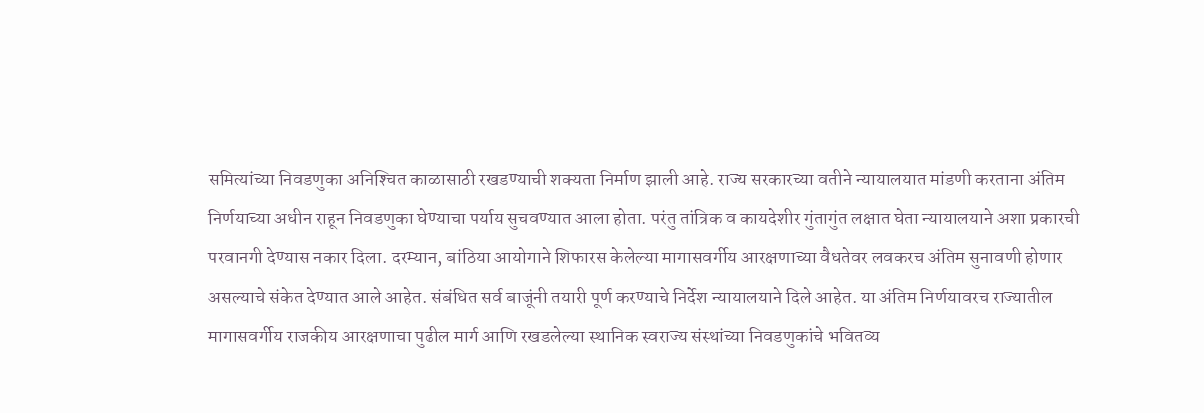समित्यांच्या निवडणुका अनिश्‍चित काळासाठी रखडण्याची शक्यता निर्माण झाली आहे. राज्य सरकारच्या वतीने न्यायालयात मांडणी करताना अंतिम निर्णयाच्या अधीन राहून निवडणुका घेण्याचा पर्याय सुचवण्यात आला होता. परंतु तांत्रिक व कायदेशीर गुंतागुंत लक्षात घेता न्यायालयाने अशा प्रकारची परवानगी देण्यास नकार दिला. दरम्यान, बांठिया आयोगाने शिफारस केलेल्या मागासवर्गीय आरक्षणाच्या वैधतेवर लवकरच अंतिम सुनावणी होणार असल्याचे संकेत देण्यात आले आहेत. संबंधित सर्व बाजूंनी तयारी पूर्ण करण्याचे निर्देश न्यायालयाने दिले आहेत. या अंतिम निर्णयावरच राज्यातील मागासवर्गीय राजकीय आरक्षणाचा पुढील मार्ग आणि रखडलेल्या स्थानिक स्वराज्य संस्थांच्या निवडणुकांचे भवितव्य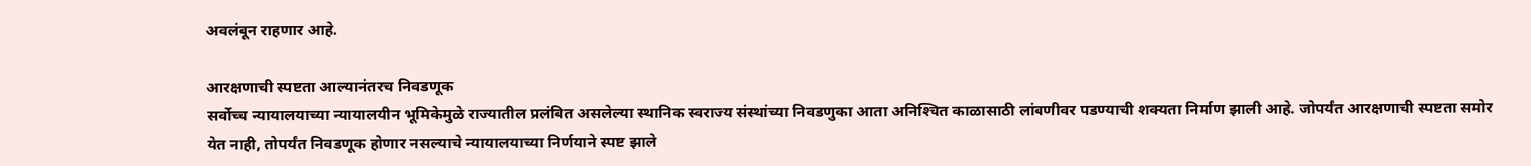अवलंबून राहणार आहे.

आरक्षणाची स्पष्टता आल्यानंतरच निवडणूक
सर्वोच्च न्यायालयाच्या न्यायालयीन भूमिकेमुळे राज्यातील प्रलंबित असलेल्या स्थानिक स्वराज्य संस्थांच्या निवडणुका आता अनिश्‍चित काळासाठी लांबणीवर पडण्याची शक्यता निर्माण झाली आहे. जोपर्यंत आरक्षणाची स्पष्टता समोर येत नाही, तोपर्यंत निवडणूक होणार नसल्याचे न्यायालयाच्या निर्णयाने स्पष्ट झाले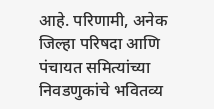आहे. परिणामी, अनेक जिल्हा परिषदा आणि पंचायत समित्यांच्या निवडणुकांचे भवितव्य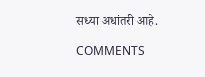सध्या अधांतरी आहे.

COMMENTS